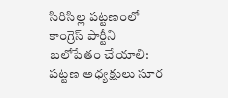సిరిసిల్ల పట్టణంలో కాంగ్రెస్ పార్టీని బలోపేతం చేయాలి: పట్టణ అధ్యక్షులు సూర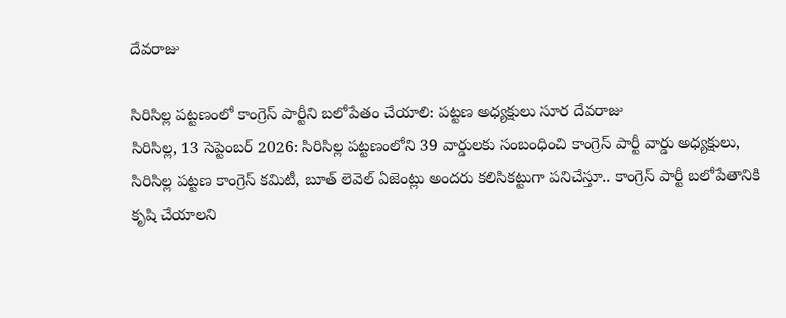దేవరాజు

సిరిసిల్ల పట్టణంలో కాంగ్రెస్ పార్టీని బలోపేతం చేయాలి: పట్టణ అధ్యక్షులు సూర దేవరాజు
సిరిసిల్ల, 13 సెప్టెంబర్ 2026: సిరిసిల్ల పట్టణంలోని 39 వార్డులకు సంబంధించి కాంగ్రెస్ పార్టీ వార్డు అధ్యక్షులు, సిరిసిల్ల పట్టణ కాంగ్రెస్ కమిటీ, బూత్ లెవెల్ ఏజెంట్లు అందరు కలిసికట్టుగా పనిచేస్తూ.. కాంగ్రెస్ పార్టీ బలోపేతానికి కృషి చేయాలని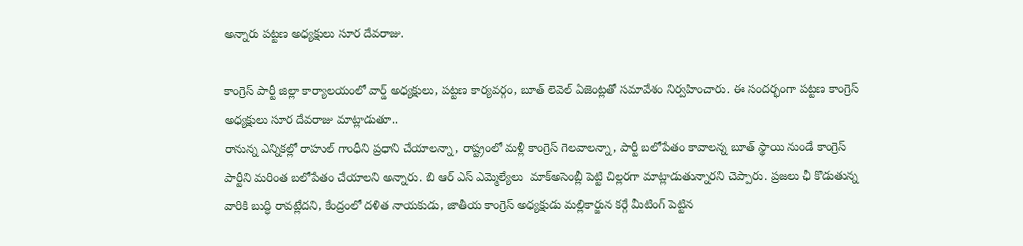అన్నారు పట్టణ అధ్యక్షులు సూర దేవరాజు.

కాంగ్రెస్ పార్టీ జిల్లా కార్యాలయంలో వార్డ్ అధ్యక్షులు, పట్టణ కార్యవర్గం, బూత్ లెవెల్ ఏజెంట్లతో సమావేశం నిర్వహించారు. ఈ సందర్భంగా పట్టణ కాంగ్రెస్ అధ్యక్షులు సూర దేవరాజు మాట్లాడుతూ..
రానున్న ఎన్నికల్లో రాహుల్ గాంధీని ప్రధాని చేయాలన్నా, రాష్ట్రంలో మళ్లీ కాంగ్రెస్ గెలవాలన్నా, పార్టీ బలోపేతం కావాలన్న బూత్ స్థాయి నుండే కాంగ్రెస్ పార్టీని మరింత బలోపేతం చేయాలని అన్నారు. బి ఆర్ ఎస్ ఎమ్మెల్యేలు  మాక్అసెంబ్లీ పెట్టి చిల్లరగా మాట్లాడుతున్నారని చెప్పారు. ప్రజలు ఛీ కొడుతున్న వారికి బుద్ధి రావట్లేదని, కేంద్రంలో దళిత నాయకుడు, జాతీయ కాంగ్రెస్ అధ్యక్షుడు మల్లికార్జున కర్గే మీటింగ్ పెట్టిన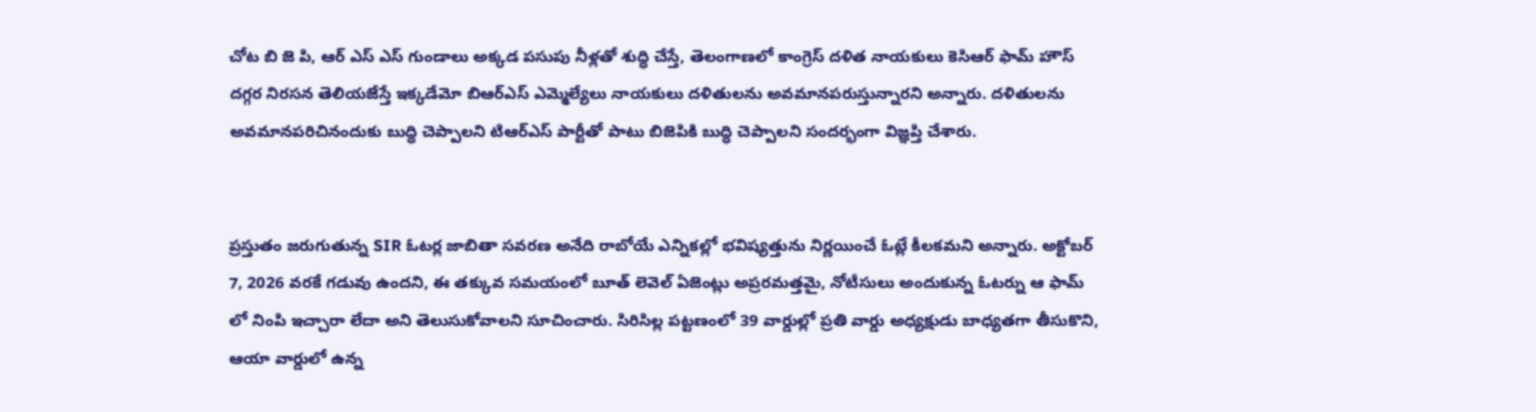చోట బి జె పి, ఆర్ ఎస్ ఎస్ గుండాలు అక్కడ పసుపు నీళ్లతో శుద్ధి చేస్తే, తెలంగాణలో కాంగ్రెస్ దళిత నాయకులు కెసిఆర్ ఫామ్ హౌస్ దగ్గర నిరసన తెలియజేస్తే ఇక్కడేమో బిఆర్ఎస్ ఎమ్మెల్యేలు నాయకులు దళితులను అవమానపరుస్తున్నారని అన్నారు. దళితులను అవమానపరిచినందుకు బుద్ధి చెప్పాలని టిఆర్ఎస్ పార్టీతో పాటు బిజెపికి బుద్ధి చెప్పాలని సందర్భంగా విజ్ఞప్తి చేశారు.


ప్రస్తుతం జరుగుతున్న SIR ఓటర్ల జాబితా సవరణ అనేది రాబోయే ఎన్నికల్లో భవిష్యత్తును నిర్ణయించే ఓట్లే కీలకమని అన్నారు. అక్టోబర్ 7, 2026 వరకే గడువు ఉందని, ఈ తక్కువ సమయంలో బూత్ లెవెల్ ఏజెంట్లు అప్రరమత్తమై, నోటీసులు అందుకున్న ఓటర్ను ఆ ఫామ్ లో నింపి ఇచ్చారా లేదా అని తెలుసుకోవాలని సూచించారు. సిరిసిల్ల పట్టణంలో 39 వార్డుల్లో ప్రతి వార్డు అధ్యక్షుడు బాధ్యతగా తీసుకొని, ఆయా వార్డులో ఉన్న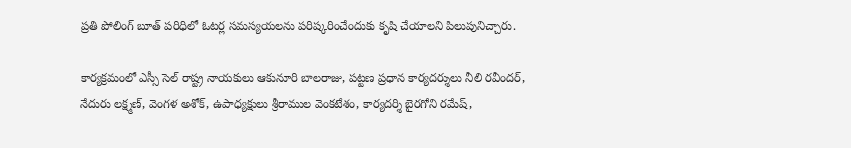ప్రతి పోలింగ్ బూత్ పరిధిలో ఓటర్ల సమస్యయలను పరిష్కరించేందుకు కృషి చేయాలని పిలుపునిచ్చారు.

కార్యక్రమంలో ఎస్సీ సెల్ రాష్ట్ర నాయకులు ఆకునూరి బాలరాజు, పట్టణ ప్రధాన కార్యదర్శులు నీలి రవీందర్, నేదురు లక్ష్మణ్, వెంగళ అశోక్, ఉపాధ్యక్షులు శ్రీరాముల వెంకటేశం, కార్యదర్శి బైరగోని రమేష్,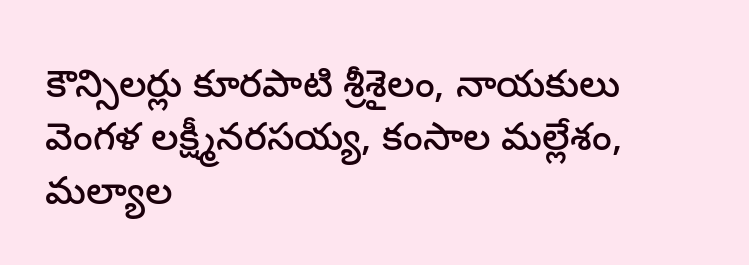కౌన్సిలర్లు కూరపాటి శ్రీశైలం, నాయకులు వెంగళ లక్ష్మీనరసయ్య, కంసాల మల్లేశం, మల్యాల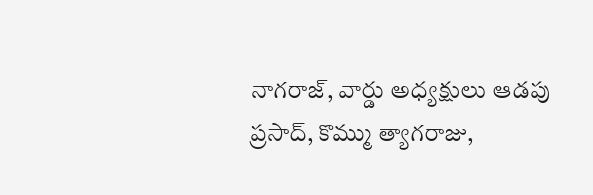నాగరాజ్, వార్డు అధ్యక్షులు ఆడపు ప్రసాద్, కొమ్ము త్యాగరాజు,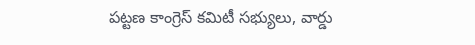పట్టణ కాంగ్రెస్ కమిటీ సభ్యులు, వార్డు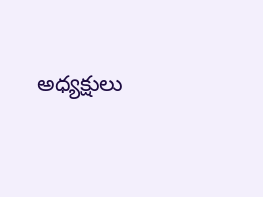అధ్యక్షులు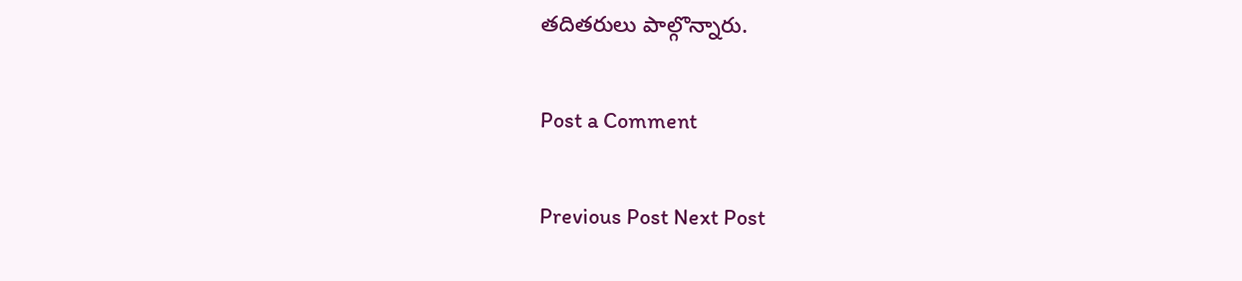తదితరులు పాల్గొన్నారు.

Post a Comment

Previous Post Next Post